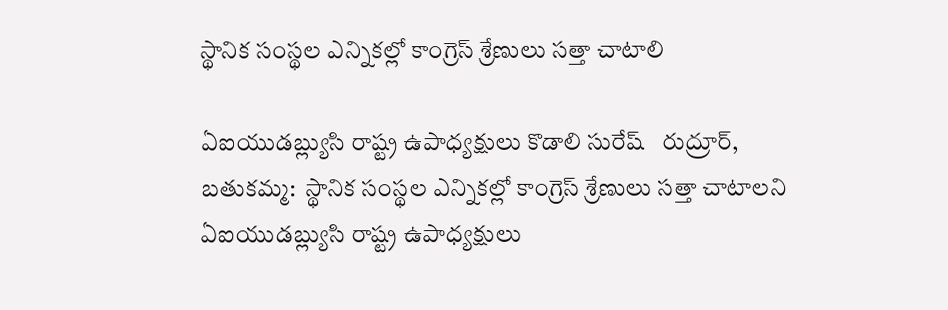స్థానిక సంస్థల ఎన్నికల్లో కాంగ్రెస్ శ్రేణులు సత్తా చాటాలి

ఏఐయుడబ్ల్యుసి రాష్ట్ర ఉపాధ్యక్షులు కొడాలి సురేష్   రుద్రూర్, బతుకమ్మ:  స్థానిక సంస్థల ఎన్నికల్లో కాంగ్రెస్ శ్రేణులు సత్తా చాటాలని ఏఐయుడబ్ల్యుసి రాష్ట్ర ఉపాధ్యక్షులు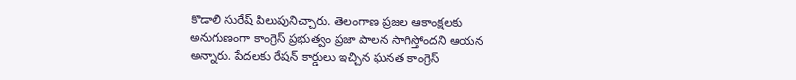కొడాలి సురేష్ పిలుపునిచ్చారు. తెలంగాణ ప్రజల ఆకాంక్షలకు అనుగుణంగా కాంగ్రెస్ ప్రభుత్వం ప్రజా పాలన సాగిస్తోందని ఆయన అన్నారు. పేదలకు రేషన్ కార్డులు ఇచ్చిన ఘనత కాంగ్రెస్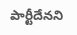పార్టీదేనని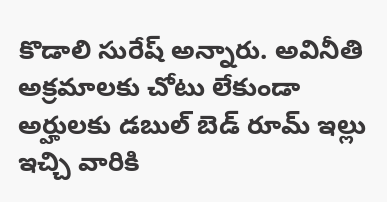కొడాలి సురేష్ అన్నారు. అవినీతి అక్రమాలకు చోటు లేకుండా అర్హులకు డబుల్ బెడ్ రూమ్ ఇల్లు ఇచ్చి వారికి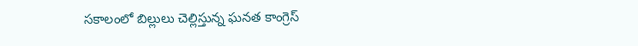సకాలంలో బిల్లులు చెల్లిస్తున్న ఘనత కాంగ్రెస్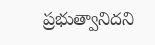ప్రభుత్వానిదని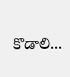కొడాలి...